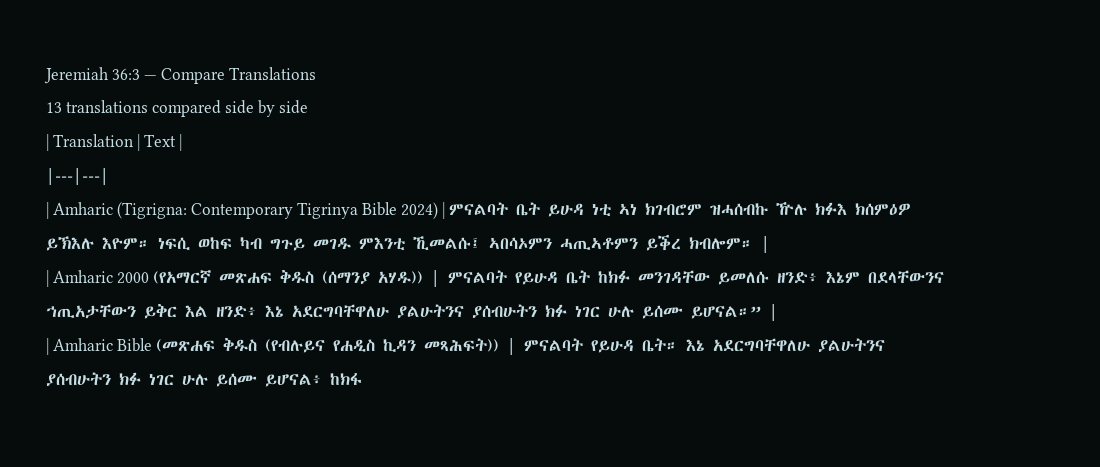Jeremiah 36:3 — Compare Translations
13 translations compared side by side
| Translation | Text |
|---|---|
| Amharic (Tigrigna: Contemporary Tigrinya Bible 2024) | ምናልባት ቤት ይሁዳ ነቲ ኣነ ክገብሮም ዝሓሰብኩ ዅሉ ክፉእ ክሰምዕዎ ይኽእሉ እዮም። ነፍሲ ወከፍ ካብ ግጉይ መገዱ ምእንቲ ኺመልሱ፤ ኣበሳኦምን ሓጢኣቶምን ይቕረ ክብሎም። |
| Amharic 2000 (የአማርኛ መጽሐፍ ቅዱስ (ሰማንያ አሃዱ)) | ምናልባት የይሁዳ ቤት ከክፉ መንገዳቸው ይመለሱ ዘንድ፥ እኔም በደላቸውንና ኀጢአታቸውን ይቅር እል ዘንድ፥ እኔ አደርግባቸዋለሁ ያልሁትንና ያሰብሁትን ክፉ ነገር ሁሉ ይሰሙ ይሆናል።” |
| Amharic Bible (መጽሐፍ ቅዱስ (የብሉይና የሐዲስ ኪዳን መጻሕፍት)) | ምናልባት የይሁዳ ቤት። እኔ አደርግባቸዋለሁ ያልሁትንና ያሰብሁትን ክፉ ነገር ሁሉ ይሰሙ ይሆናል፥ ከክፋ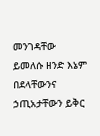መንገዳቸው ይመለሱ ዘንድ እኔም በደላቸውንና ኃጢአታቸውን ይቅር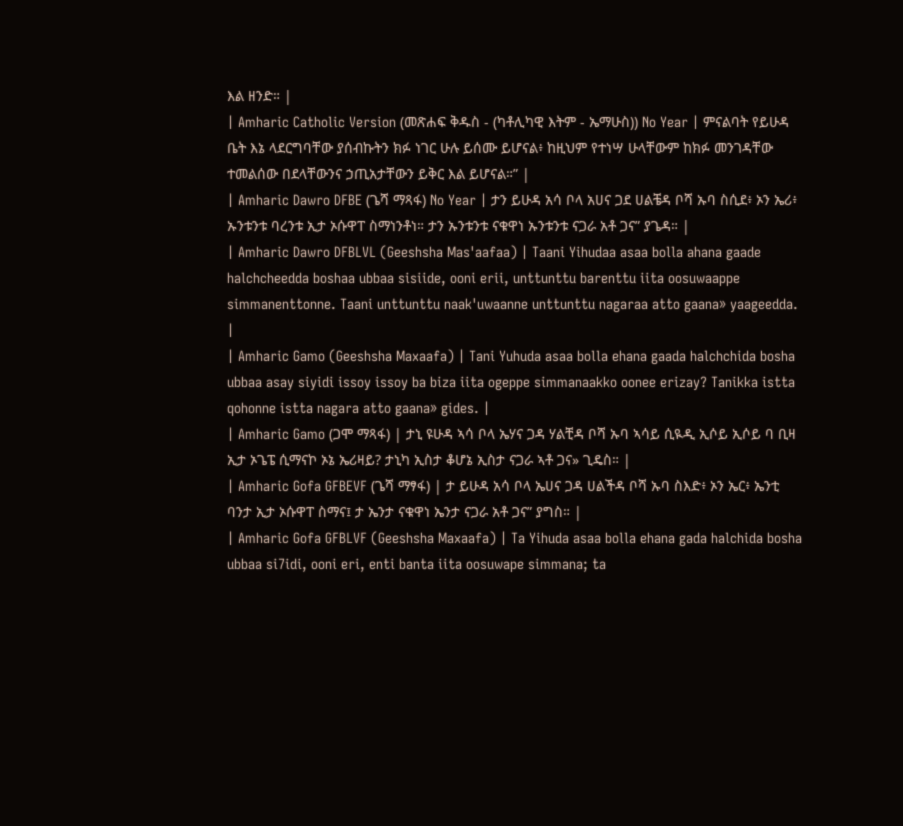እል ዘንድ። |
| Amharic Catholic Version (መጽሐፍ ቅዱስ - (ካቶሊካዊ እትም - ኤማሁስ)) No Year | ምናልባት የይሁዳ ቤት እኔ ላደርግባቸው ያሰብኩትን ክፉ ነገር ሁሉ ይሰሙ ይሆናል፥ ከዚህም የተነሣ ሁላቸውም ከክፉ መንገዳቸው ተመልሰው በደላቸውንና ኃጢአታቸውን ይቅር እል ይሆናል።” |
| Amharic Dawro DFBE (ጌሻ ማጻፋ) No Year | ታን ይሁዳ አሳ ቦላ አሀና ጋደ ሀልቼዳ ቦሻ ኡባ ስሲደ፥ ኦን ኤሪ፥ ኡንቱንቱ ባረንቱ ኢታ ኦሱዋፐ ስማነንቶነ። ታን ኡንቱንቱ ናቁዋነ ኡንቱንቱ ናጋራ አቶ ጋና” ያጌዳ። |
| Amharic Dawro DFBLVL (Geeshsha Mas'aafaa) | Taani Yihudaa asaa bolla ahana gaade halchcheedda boshaa ubbaa sisiide, ooni erii, unttunttu barenttu iita oosuwaappe simmanenttonne. Taani unttunttu naak'uwaanne unttunttu nagaraa atto gaana» yaageedda. |
| Amharic Gamo (Geeshsha Maxaafa) | Tani Yuhuda asaa bolla ehana gaada halchchida bosha ubbaa asay siyidi issoy issoy ba biza iita ogeppe simmanaakko oonee erizay? Tanikka istta qohonne istta nagara atto gaana» gides. |
| Amharic Gamo (ጋሞ ማጻፋ) | ታኒ ዩሁዳ ኣሳ ቦላ ኤሃና ጋዳ ሃልቺዳ ቦሻ ኡባ ኣሳይ ሲዪዲ ኢሶይ ኢሶይ ባ ቢዛ ኢታ ኦጌፔ ሲማናኮ ኦኔ ኤሪዛይ? ታኒካ ኢስታ ቆሆኔ ኢስታ ናጋራ ኣቶ ጋና» ጊዴስ። |
| Amharic Gofa GFBEVF (ጌሻ ማፃፋ) | ታ ይሁዳ አሳ ቦላ ኤሀና ጋዳ ሀልችዳ ቦሻ ኡባ ስእድ፥ ኦን ኤር፥ ኤንቲ ባንታ ኢታ ኦሱዋፐ ስማና፤ ታ ኤንታ ናቁዋነ ኤንታ ናጋራ አቶ ጋና” ያግስ። |
| Amharic Gofa GFBLVF (Geeshsha Maxaafa) | Ta Yihuda asaa bolla ehana gada halchida bosha ubbaa si7idi, ooni eri, enti banta iita oosuwape simmana; ta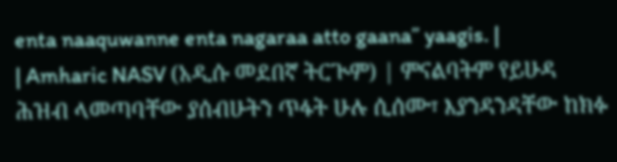enta naaquwanne enta nagaraa atto gaana” yaagis. |
| Amharic NASV (አዲሱ መደበኛ ትርጒም) | ምናልባትም የይሁዳ ሕዝብ ላመጣባቸው ያሰብሁትን ጥፋት ሁሉ ሲሰሙ፣ እያንዳንዳቸው ከክፉ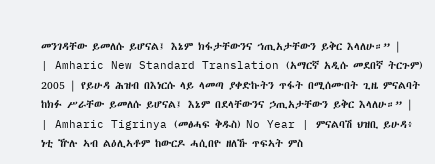መንገዳቸው ይመለሱ ይሆናል፤ እኔም ክፋታቸውንና ኀጢአታቸውን ይቅር እላለሁ።” |
| Amharic New Standard Translation (አማርኛ አዲሱ መደበኛ ትርጉም) 2005 | የይሁዳ ሕዝብ በእነርሱ ላይ ላመጣ ያቀድኩትን ጥፋት በሚሰሙበት ጊዜ ምናልባት ከክፉ ሥራቸው ይመለሱ ይሆናል፤ እኔም በደላቸውንና ኃጢአታቸውን ይቅር እላለሁ።” |
| Amharic Tigrinya (መፅሓፍ ቅዱስ) No Year | ምናልባሽ ህዝቢ ይሁዳ፥ ነቲ ዅሉ ኣብ ልዕሊኣቶም ከውርዶ ሓሲበዮ ዘለኹ ጥፍኣት ምስ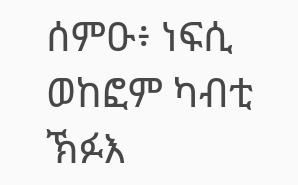ሰምዑ፥ ነፍሲ ወከፎም ካብቲ ኽፉእ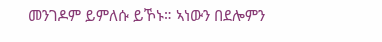መንገዶም ይምለሱ ይኾኑ። ኣነውን በደሎምን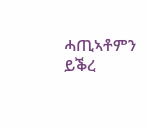ሓጢኣቶምን ይቕረ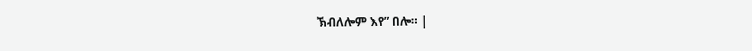ኽብለሎም እየ” በሎ። |